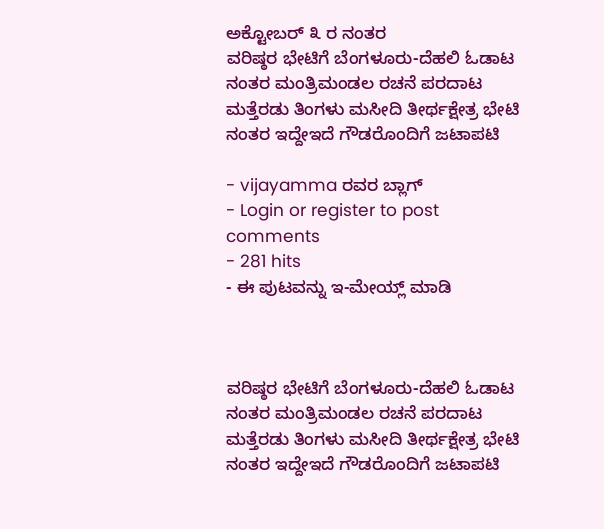ಅಕ್ಟೋಬರ್ ೩ ರ ನಂತರ
ವರಿಷ್ಠರ ಭೇಟಿಗೆ ಬೆಂಗಳೂರು-ದೆಹಲಿ ಓಡಾಟ
ನಂತರ ಮಂತ್ರಿಮಂಡಲ ರಚನೆ ಪರದಾಟ
ಮತ್ತೆರಡು ತಿಂಗಳು ಮಸೀದಿ ತೀರ್ಥಕ್ಷೇತ್ರ ಭೇಟಿ
ನಂತರ ಇದ್ದೇಇದೆ ಗೌಡರೊಂದಿಗೆ ಜಟಾಪಟಿ

- vijayamma ರವರ ಬ್ಲಾಗ್
- Login or register to post comments
- 281 hits
- ಈ ಪುಟವನ್ನು ಇ-ಮೇಯ್ಲ್ ಮಾಡಿ



ವರಿಷ್ಠರ ಭೇಟಿಗೆ ಬೆಂಗಳೂರು-ದೆಹಲಿ ಓಡಾಟ
ನಂತರ ಮಂತ್ರಿಮಂಡಲ ರಚನೆ ಪರದಾಟ
ಮತ್ತೆರಡು ತಿಂಗಳು ಮಸೀದಿ ತೀರ್ಥಕ್ಷೇತ್ರ ಭೇಟಿ
ನಂತರ ಇದ್ದೇಇದೆ ಗೌಡರೊಂದಿಗೆ ಜಟಾಪಟಿ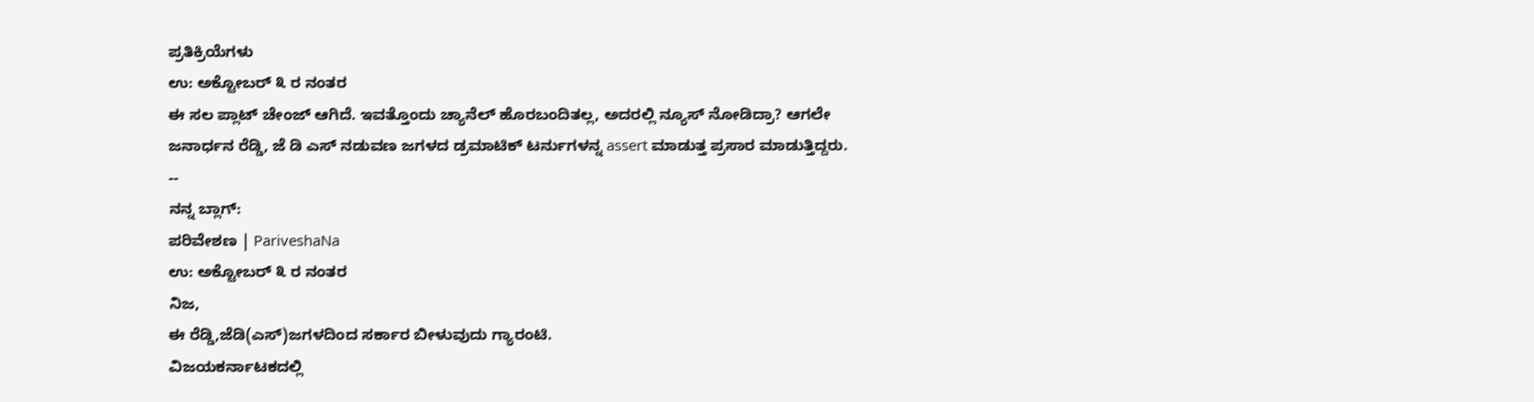ಪ್ರತಿಕ್ರಿಯೆಗಳು
ಉ: ಅಕ್ಟೋಬರ್ ೩ ರ ನಂತರ
ಈ ಸಲ ಪ್ಲಾಟ್ ಚೇಂಜ್ ಆಗಿದೆ. ಇವತ್ತೊಂದು ಚ್ಯಾನೆಲ್ ಹೊರಬಂದಿತಲ್ಲ, ಅದರಲ್ಲಿ ನ್ಯೂಸ್ ನೋಡಿದ್ರಾ? ಆಗಲೇ ಜನಾರ್ಧನ ರೆಡ್ಡಿ, ಜೆ ಡಿ ಎಸ್ ನಡುವಣ ಜಗಳದ ಡ್ರಮಾಟಿಕ್ ಟರ್ನುಗಳನ್ನ assert ಮಾಡುತ್ತ ಪ್ರಸಾರ ಮಾಡುತ್ತಿದ್ದರು.
--
ನನ್ನ ಬ್ಲಾಗ್:
ಪರಿವೇಶಣ | PariveshaNa
ಉ: ಅಕ್ಟೋಬರ್ ೩ ರ ನಂತರ
ನಿಜ,
ಈ ರೆಡ್ಡಿ,ಜೆಡಿ(ಎಸ್)ಜಗಳದಿಂದ ಸರ್ಕಾರ ಬೀಳುವುದು ಗ್ಯಾರಂಟಿ.
ವಿಜಯಕರ್ನಾಟಕದಲ್ಲಿ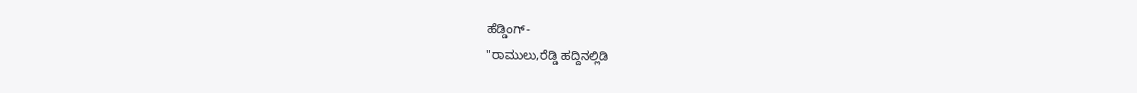ಹೆಡ್ಡಿಂಗ್-
"ರಾಮುಲು,ರೆಡ್ಡಿ ಹದ್ದಿನಲ್ಲಿಡಿ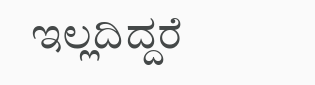ಇಲ್ಲದಿದ್ದರೆ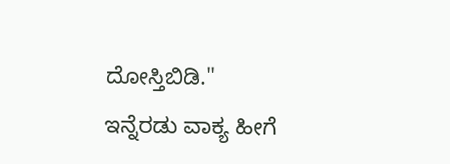ದೋಸ್ತಿಬಿಡಿ."
ಇನ್ನೆರಡು ವಾಕ್ಯ ಹೀಗೆ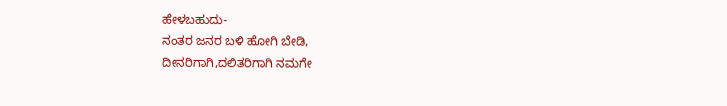ಹೇಳಬಹುದು-
ನಂತರ ಜನರ ಬಳಿ ಹೋಗಿ ಬೇಡಿ,
ದೀನರಿಗಾಗಿ,ದಲಿತರಿಗಾಗಿ ನಮಗೇ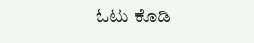ಓಟು ಕೊಡಿ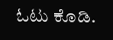ಓಟು ಕೊಡಿ.